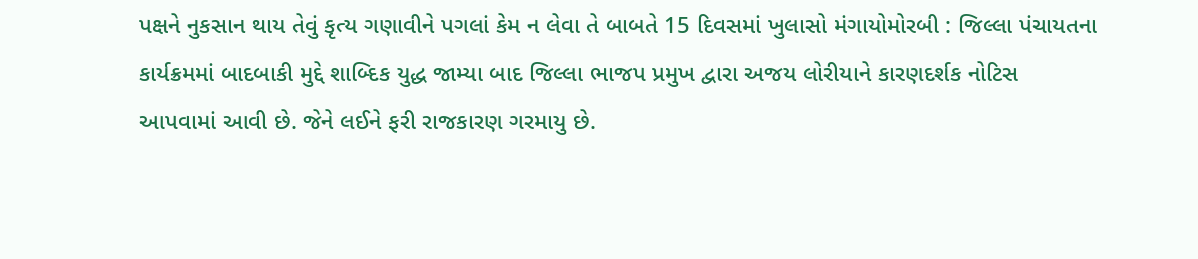પક્ષને નુકસાન થાય તેવું કૃત્ય ગણાવીને પગલાં કેમ ન લેવા તે બાબતે 15 દિવસમાં ખુલાસો મંગાયોમોરબી : જિલ્લા પંચાયતના કાર્યક્રમમાં બાદબાકી મુદ્દે શાબ્દિક યુદ્ધ જામ્યા બાદ જિલ્લા ભાજપ પ્રમુખ દ્વારા અજય લોરીયાને કારણદર્શક નોટિસ આપવામાં આવી છે. જેને લઈને ફરી રાજકારણ ગરમાયુ છે.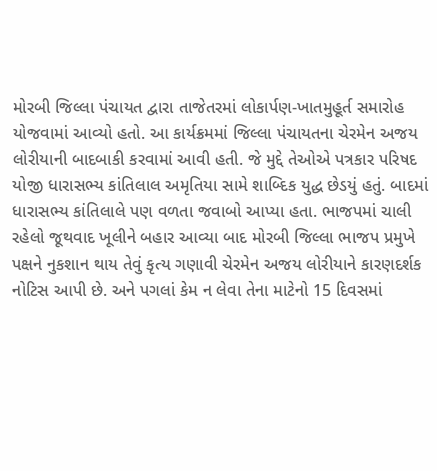મોરબી જિલ્લા પંચાયત દ્વારા તાજેતરમાં લોકાર્પણ-ખાતમુહૂર્ત સમારોહ યોજવામાં આવ્યો હતો. આ કાર્યક્રમમાં જિલ્લા પંચાયતના ચેરમેન અજય લોરીયાની બાદબાકી કરવામાં આવી હતી. જે મુદ્દે તેઓએ પત્રકાર પરિષદ યોજી ધારાસભ્ય કાંતિલાલ અમૃતિયા સામે શાબ્દિક યુદ્ધ છેડયું હતું. બાદમાં ધારાસભ્ય કાંતિલાલે પણ વળતા જવાબો આપ્યા હતા. ભાજપમાં ચાલી રહેલો જૂથવાદ ખૂલીને બહાર આવ્યા બાદ મોરબી જિલ્લા ભાજપ પ્રમુખે પક્ષને નુકશાન થાય તેવું કૃત્ય ગણાવી ચેરમેન અજય લોરીયાને કારણદર્શક નોટિસ આપી છે. અને પગલાં કેમ ન લેવા તેના માટેનો 15 દિવસમાં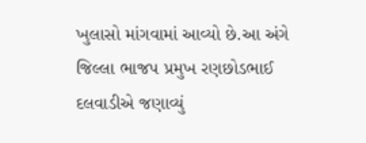ખુલાસો માંગવામાં આવ્યો છે.આ અંગે જિલ્લા ભાજપ પ્રમુખ રણછોડભાઈ દલવાડીએ જણાવ્યું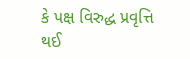કે પક્ષ વિરુદ્ધ પ્રવૃત્તિ થઈ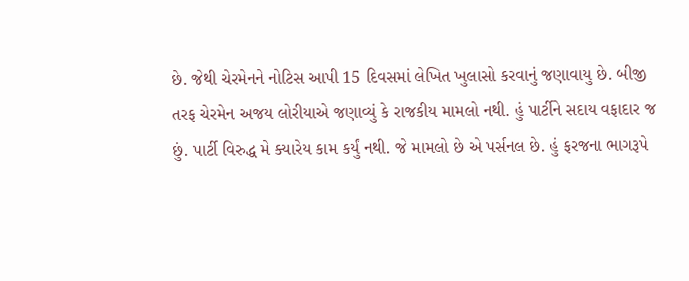છે. જેથી ચેરમેનને નોટિસ આપી 15 દિવસમાં લેખિત ખુલાસો કરવાનું જણાવાયુ છે. બીજી તરફ ચેરમેન અજય લોરીયાએ જણાવ્યું કે રાજકીય મામલો નથી. હું પાર્ટીને સદાય વફાદાર જ છું. પાર્ટી વિરુદ્ધ મે ક્યારેય કામ કર્યું નથી. જે મામલો છે એ પર્સનલ છે. હું ફરજના ભાગરૂપે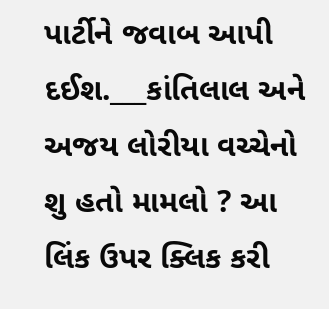પાર્ટીને જવાબ આપી દઈશ.___કાંતિલાલ અને અજય લોરીયા વચ્ચેનો શુ હતો મામલો ? આ લિંક ઉપર ક્લિક કરી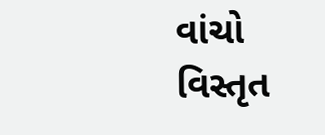વાંચો વિસ્તૃત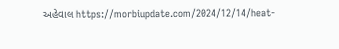અહેવાલ https://morbiupdate.com/2024/12/14/heat-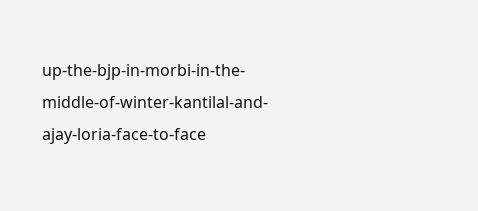up-the-bjp-in-morbi-in-the-middle-of-winter-kantilal-and-ajay-loria-face-to-face